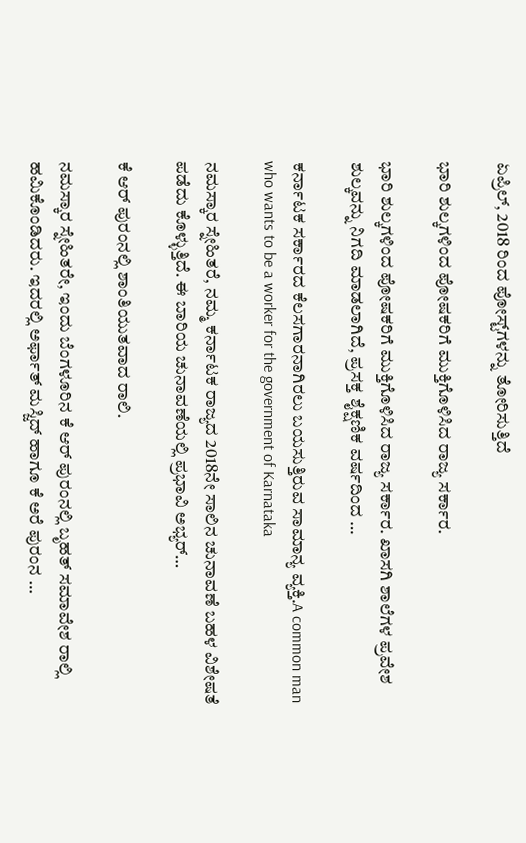ಏಪ್ರಿಲ್, 2018 ರಿಂದ ಪೋಸ್ಟ್‌ಗಳನ್ನು ತೋರಿಸುತ್ತಿದೆ

ಭಾರಿ ಶುಲ್ಕಗಳಿಂದ ಪೋಷಕರಿಗೆ ಮುಕ್ತಿಗೊಳಿಸಿದ ರಾಜ್ಯ ಸರ್ಕಾರ.

ಭಾರಿ ಶುಲ್ಕಗಳಿಂದ ಪೋಷಕರಿಗೆ ಮುಕ್ತಿಗೊಳಿಸಿದ ರಾಜ್ಯ ಸರ್ಕಾರ. ಖಾಸಗಿ ಶಾಲೆಗಳ ಪ್ರವೇಶ ಶುಲ್ಕವನ್ನು ನಿಗದಿ ಮಾಡಲಾಗಿದೆ, ಪ್ರಸಕ್ತ ಶೈಕ್ಷಣಿಕ ವರ್ಷದಿಂದ …

ಕರ್ನಾಟಕ ಸರ್ಕಾರದ ಕೆಲಸಗಾರನಾಗಿರಲು ಬಯಸುತ್ತಿರುವ ಸಾಮಾನ್ಯ ವ್ಯಕ್ತಿ.A common man who wants to be a worker for the government of Karnataka

ನಮಸ್ಕಾರ ಸ್ನೇಹಿತರೆ, ನಮ್ಮ ಕರ್ನಾಟಕ ರಾಜ್ಯದ 2018ನೇ ಸಾಲಿನ ಚುನಾವಣೆ ಬಹಳ ವಿಶೇಷತೆ ಪಡೆದು ಕೊಳ್ಳುತ್ತಿದೆ. ಈ ಬಾರಿಯ ಚುನಾವಣೆಯಲ್ಲಿ ಪ್ರಭಾವಿ ಅಭ್ಯರ್…

ಕೆ ಆರ್ ಪುರಂನಲ್ಲಿ ಶಾಂತಿಯುತವಾದ ರಾಲಿ.

ನಮಸ್ಕಾರ ಸ್ನೇಹಿತರೇ, ಇಂದು ಬೆಂಗಳೂರಿನ ಕೆ ಆರ್ ಪುರಂನಲ್ಲಿ ಬೃಹತ್ ಸಮಾವೇಶ ರಾಲ್ಲಿ ಹಮಿಕೊಂಡಿದರು. ಇದರಲ್ಲಿ ಅರ್ಫಾತ್ ಮಸ್ಜಿದ್ ಹಾಗೂ ಕೆ ಅರೆ ಪುರಂನ …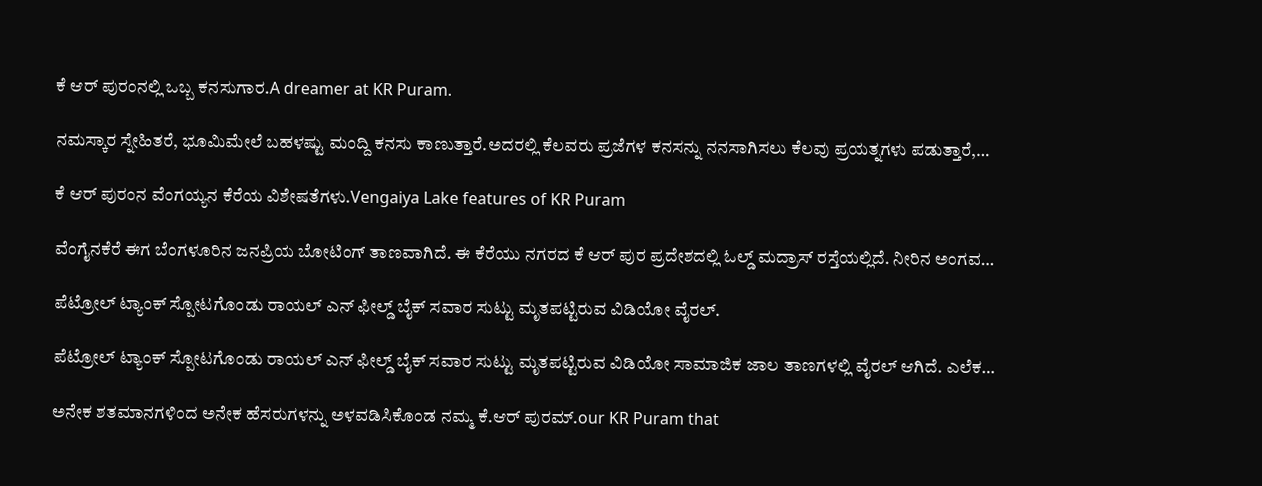ಕೆ ಆರ್ ಪುರಂನಲ್ಲಿ ಒಬ್ಬ ಕನಸುಗಾರ.A dreamer at KR Puram.

ನಮಸ್ಕಾರ ಸ್ನೇಹಿತರೆ, ಭೂಮಿಮೇಲೆ ಬಹಳಷ್ಟು ಮಂದ್ದಿ ಕನಸು ಕಾಣುತ್ತಾರೆ.ಅದರಲ್ಲಿ ಕೆಲವರು ಪ್ರಜೆಗಳ ಕನಸನ್ನು ನನಸಾಗಿಸಲು ಕೆಲವು ಪ್ರಯತ್ನಗಳು ಪಡುತ್ತಾರೆ,…

ಕೆ ಆರ್ ಪುರಂನ ವೆಂಗಯ್ಯನ ಕೆರೆಯ ವಿಶೇಷತೆಗಳು.Vengaiya Lake features of KR Puram

ವೆಂಗೈನಕೆರೆ ಈಗ ಬೆಂಗಳೂರಿನ ಜನಪ್ರಿಯ ಬೋಟಿಂಗ್ ತಾಣವಾಗಿದೆ. ಈ ಕೆರೆಯು ನಗರದ ಕೆ ಆರ್ ಪುರ ಪ್ರದೇಶದಲ್ಲಿ ಓಲ್ಡ್ ಮದ್ರಾಸ್ ರಸ್ತೆಯಲ್ಲಿದೆ. ನೀರಿನ ಅಂಗವ…

ಪೆಟ್ರೋಲ್ ಟ್ಯಾಂಕ್ ಸ್ಪೋಟಗೊಂಡು ರಾಯಲ್ ಎನ್ ಫೀಲ್ಡ್ ಬೈಕ್ ಸವಾರ ಸುಟ್ಟು ಮೃತಪಟ್ಟಿರುವ ವಿಡಿಯೋ ವೈರಲ್.

ಪೆಟ್ರೋಲ್ ಟ್ಯಾಂಕ್ ಸ್ಪೋಟಗೊಂಡು ರಾಯಲ್ ಎನ್ ಫೀಲ್ಡ್ ಬೈಕ್ ಸವಾರ ಸುಟ್ಟು ಮೃತಪಟ್ಟಿರುವ ವಿಡಿಯೋ ಸಾಮಾಜಿಕ ಜಾಲ ತಾಣಗಳಲ್ಲಿ ವೈರಲ್ ಆಗಿದೆ. ಎಲೆಕ…

ಅನೇಕ ಶತಮಾನಗಳಿಂದ ಅನೇಕ ಹೆಸರುಗಳನ್ನು ಅಳವಡಿಸಿಕೊಂಡ ನಮ್ಮ ಕೆ.ಆರ್ ಪುರಮ್.our KR Puram that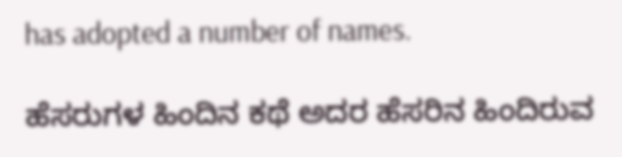has adopted a number of names.

ಹೆಸರುಗಳ ಹಿಂದಿನ ಕಥೆ ಅದರ ಹೆಸರಿನ ಹಿಂದಿರುವ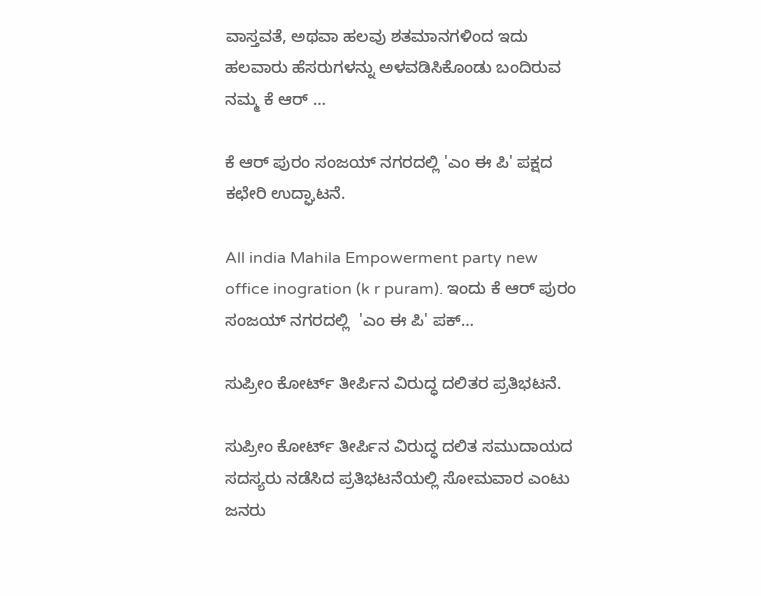ವಾಸ್ತವತೆ, ಅಥವಾ ಹಲವು ಶತಮಾನಗಳಿಂದ ಇದು ಹಲವಾರು ಹೆಸರುಗಳನ್ನು ಅಳವಡಿಸಿಕೊಂಡು ಬಂದಿರುವ ನಮ್ಮ ಕೆ ಆರ್ …

ಕೆ ಆರ್ ಪುರಂ ಸಂಜಯ್ ನಗರದಲ್ಲಿ 'ಎಂ ಈ ಪಿ' ಪಕ್ಷದ ಕಛೇರಿ ಉದ್ಘಾಟನೆ.

All india Mahila Empowerment party new office inogration (k r puram). ಇಂದು ಕೆ ಆರ್ ಪುರಂ ಸಂಜಯ್ ನಗರದಲ್ಲಿ  'ಎಂ ಈ ಪಿ' ಪಕ್…

ಸುಪ್ರೀಂ ಕೋರ್ಟ್ ತೀರ್ಪಿನ ವಿರುದ್ಧ ದಲಿತರ ಪ್ರತಿಭಟನೆ.

ಸುಪ್ರೀಂ ಕೋರ್ಟ್ ತೀರ್ಪಿನ ವಿರುದ್ಧ ದಲಿತ ಸಮುದಾಯದ ಸದಸ್ಯರು ನಡೆಸಿದ ಪ್ರತಿಭಟನೆಯಲ್ಲಿ ಸೋಮವಾರ ಎಂಟು ಜನರು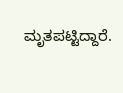ಮೃತಪಟ್ಟಿದ್ದಾರೆ.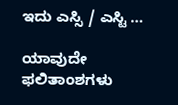ಇದು ಎಸ್ಸಿ / ಎಸ್ಟಿ …

ಯಾವುದೇ ಫಲಿತಾಂಶಗಳು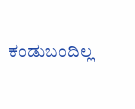ಕಂಡುಬಂದಿಲ್ಲ